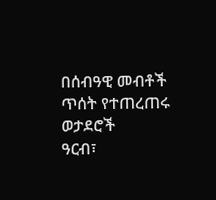በሰብዓዊ መብቶች ጥሰት የተጠረጠሩ ወታደሮች
ዓርብ፣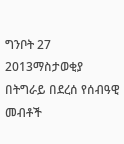ግንቦት 27 2013ማስታወቂያ
በትግራይ በደረሰ የሰብዓዊ መብቶች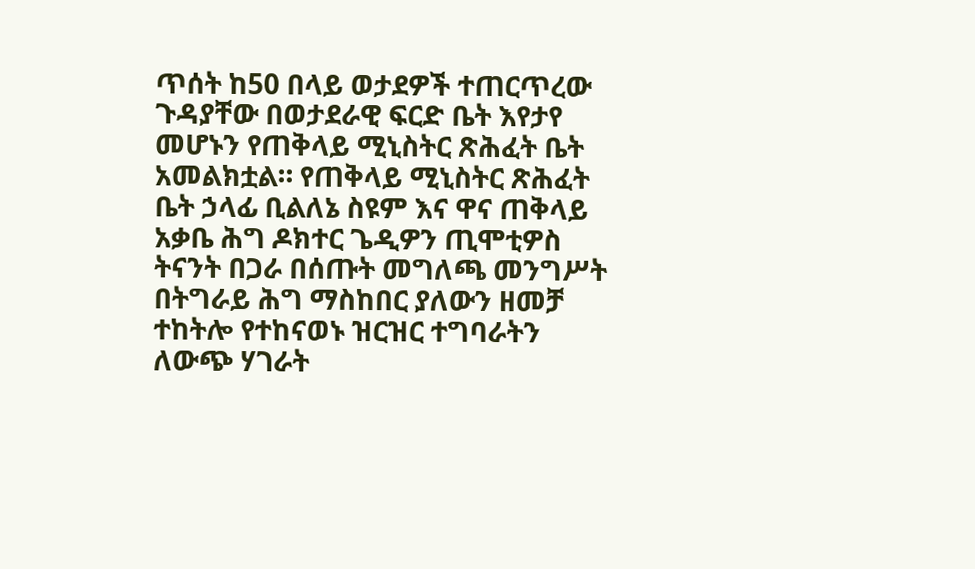ጥሰት ከ50 በላይ ወታደዎች ተጠርጥረው ጉዳያቸው በወታደራዊ ፍርድ ቤት እየታየ መሆኑን የጠቅላይ ሚኒስትር ጽሕፈት ቤት አመልክቷል። የጠቅላይ ሚኒስትር ጽሕፈት ቤት ኃላፊ ቢልለኔ ስዩም እና ዋና ጠቅላይ አቃቤ ሕግ ዶክተር ጌዲዎን ጢሞቲዎስ ትናንት በጋራ በሰጡት መግለጫ መንግሥት በትግራይ ሕግ ማስከበር ያለውን ዘመቻ ተከትሎ የተከናወኑ ዝርዝር ተግባራትን ለውጭ ሃገራት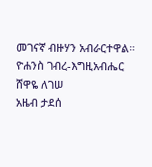መገናኛ ብዙሃን አብራርተዋል።
ዮሐንስ ገብረ-እግዚአብሔር
ሸዋዬ ለገሠ
አዜብ ታደሰ